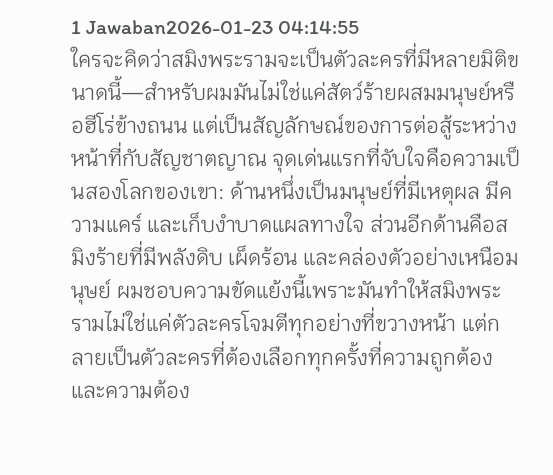1 Jawaban2026-01-23 04:14:55
ใครจะคิดว่าสมิงพระรามจะเป็นตัวละครที่มีหลายมิติขนาดนี้—สำหรับผมมันไม่ใช่แค่สัตว์ร้ายผสมมนุษย์หรือฮีโร่ข้างถนน แต่เป็นสัญลักษณ์ของการต่อสู้ระหว่างหน้าที่กับสัญชาตญาณ จุดเด่นแรกที่จับใจคือความเป็นสองโลกของเขา: ด้านหนึ่งเป็นมนุษย์ที่มีเหตุผล มีความแคร์ และเก็บงำบาดแผลทางใจ ส่วนอีกด้านคือสมิงร้ายที่มีพลังดิบ เผ็ดร้อน และคล่องตัวอย่างเหนือมนุษย์ ผมชอบความขัดแย้งนี้เพราะมันทำให้สมิงพระรามไม่ใช่แค่ตัวละครโจมตีทุกอย่างที่ขวางหน้า แต่กลายเป็นตัวละครที่ต้องเลือกทุกครั้งที่ความถูกต้องและความต้อง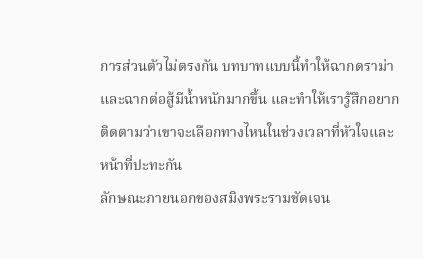การส่วนตัวไม่ตรงกัน บทบาทแบบนี้ทำให้ฉากดราม่าและฉากต่อสู้มีน้ำหนักมากขึ้น และทำให้เรารู้สึกอยากติดตามว่าเขาจะเลือกทางไหนในช่วงเวลาที่หัวใจและหน้าที่ปะทะกัน
ลักษณะภายนอกของสมิงพระรามชัดเจน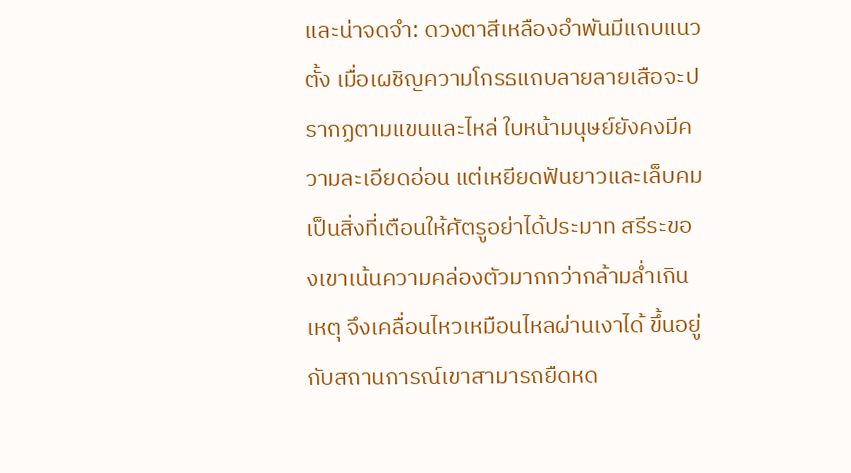และน่าจดจำ: ดวงตาสีเหลืองอำพันมีแถบแนวตั้ง เมื่อเผชิญความโกรธแถบลายลายเสือจะปรากฏตามแขนและไหล่ ใบหน้ามนุษย์ยังคงมีความละเอียดอ่อน แต่เหยียดฟันยาวและเล็บคมเป็นสิ่งที่เตือนให้ศัตรูอย่าได้ประมาท สรีระของเขาเน้นความคล่องตัวมากกว่ากล้ามล่ำเกินเหตุ จึงเคลื่อนไหวเหมือนไหลผ่านเงาได้ ขึ้นอยู่กับสถานการณ์เขาสามารถยืดหด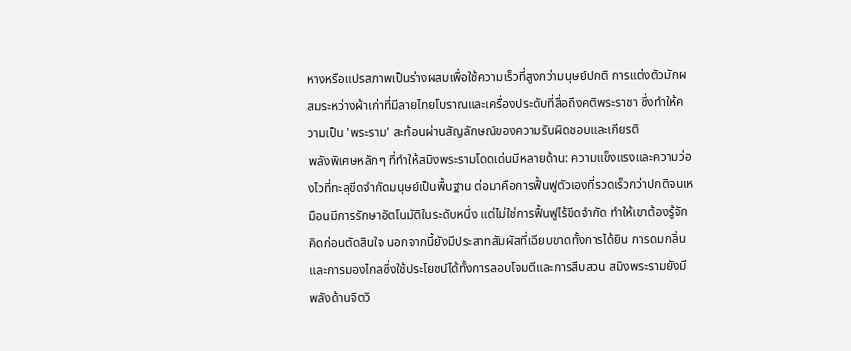หางหรือแปรสภาพเป็นร่างผสมเพื่อใช้ความเร็วที่สูงกว่ามนุษย์ปกติ การแต่งตัวมักผสมระหว่างผ้าเก่าที่มีลายไทยโบราณและเครื่องประดับที่สื่อถึงคติพระราชา ซึ่งทำให้ความเป็น 'พระราม' สะท้อนผ่านสัญลักษณ์ของความรับผิดชอบและเกียรติ
พลังพิเศษหลักๆ ที่ทำให้สมิงพระรามโดดเด่นมีหลายด้าน: ความแข็งแรงและความว่องไวที่ทะลุขีดจำกัดมนุษย์เป็นพื้นฐาน ต่อมาคือการฟื้นฟูตัวเองที่รวดเร็วกว่าปกติจนเหมือนมีการรักษาอัตโนมัติในระดับหนึ่ง แต่ไม่ใช่การฟื้นฟูไร้ขีดจำกัด ทำให้เขาต้องรู้จักคิดก่อนตัดสินใจ นอกจากนี้ยังมีประสาทสัมผัสที่เฉียบขาดทั้งการได้ยิน การดมกลิ่น และการมองไกลซึ่งใช้ประโยชน์ได้ทั้งการลอบโจมตีและการสืบสวน สมิงพระรามยังมีพลังด้านจิตวิ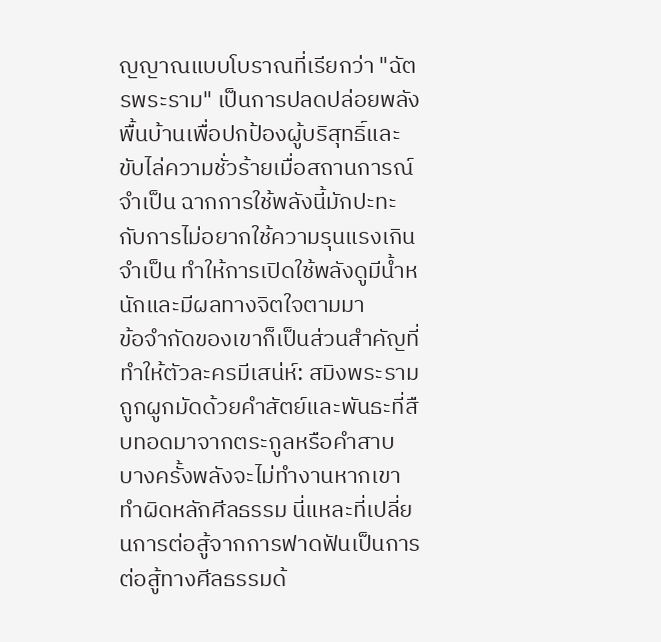ญญาณแบบโบราณที่เรียกว่า "ฉัตรพระราม" เป็นการปลดปล่อยพลังพื้นบ้านเพื่อปกป้องผู้บริสุทธิ์และขับไล่ความชั่วร้ายเมื่อสถานการณ์จำเป็น ฉากการใช้พลังนี้มักปะทะกับการไม่อยากใช้ความรุนแรงเกินจำเป็น ทำให้การเปิดใช้พลังดูมีน้ำหนักและมีผลทางจิตใจตามมา
ข้อจำกัดของเขาก็เป็นส่วนสำคัญที่ทำให้ตัวละครมีเสน่ห์: สมิงพระรามถูกผูกมัดด้วยคำสัตย์และพันธะที่สืบทอดมาจากตระกูลหรือคำสาบ บางครั้งพลังจะไม่ทำงานหากเขาทำผิดหลักศีลธรรม นี่แหละที่เปลี่ยนการต่อสู้จากการฟาดฟันเป็นการต่อสู้ทางศีลธรรมด้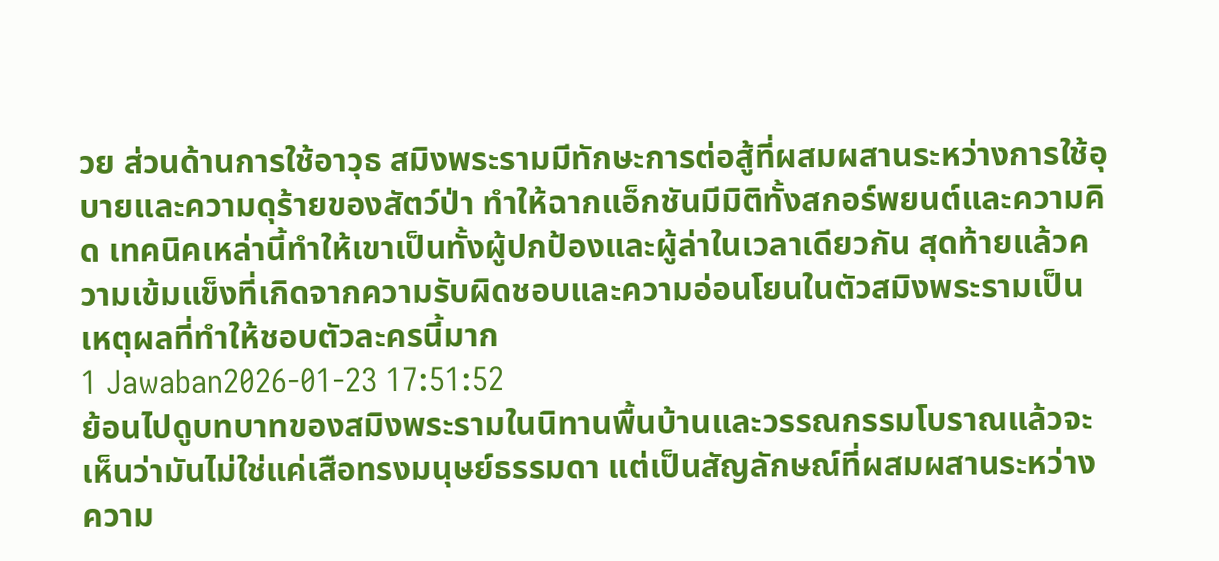วย ส่วนด้านการใช้อาวุธ สมิงพระรามมีทักษะการต่อสู้ที่ผสมผสานระหว่างการใช้อุบายและความดุร้ายของสัตว์ป่า ทำให้ฉากแอ็กชันมีมิติทั้งสกอร์พยนต์และความคิด เทคนิคเหล่านี้ทำให้เขาเป็นทั้งผู้ปกป้องและผู้ล่าในเวลาเดียวกัน สุดท้ายแล้วความเข้มแข็งที่เกิดจากความรับผิดชอบและความอ่อนโยนในตัวสมิงพระรามเป็นเหตุผลที่ทำให้ชอบตัวละครนี้มาก
1 Jawaban2026-01-23 17:51:52
ย้อนไปดูบทบาทของสมิงพระรามในนิทานพื้นบ้านและวรรณกรรมโบราณแล้วจะเห็นว่ามันไม่ใช่แค่เสือทรงมนุษย์ธรรมดา แต่เป็นสัญลักษณ์ที่ผสมผสานระหว่างความ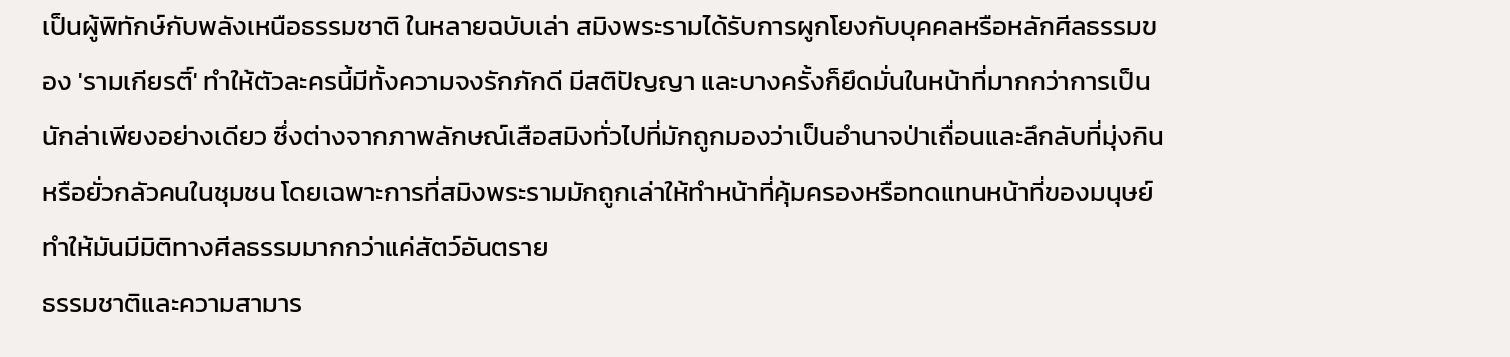เป็นผู้พิทักษ์กับพลังเหนือธรรมชาติ ในหลายฉบับเล่า สมิงพระรามได้รับการผูกโยงกับบุคคลหรือหลักศีลธรรมของ 'รามเกียรติ์' ทำให้ตัวละครนี้มีทั้งความจงรักภักดี มีสติปัญญา และบางครั้งก็ยึดมั่นในหน้าที่มากกว่าการเป็นนักล่าเพียงอย่างเดียว ซึ่งต่างจากภาพลักษณ์เสือสมิงทั่วไปที่มักถูกมองว่าเป็นอำนาจป่าเถื่อนและลึกลับที่มุ่งกินหรือยั่วกลัวคนในชุมชน โดยเฉพาะการที่สมิงพระรามมักถูกเล่าให้ทำหน้าที่คุ้มครองหรือทดแทนหน้าที่ของมนุษย์ ทำให้มันมีมิติทางศีลธรรมมากกว่าแค่สัตว์อันตราย
ธรรมชาติและความสามาร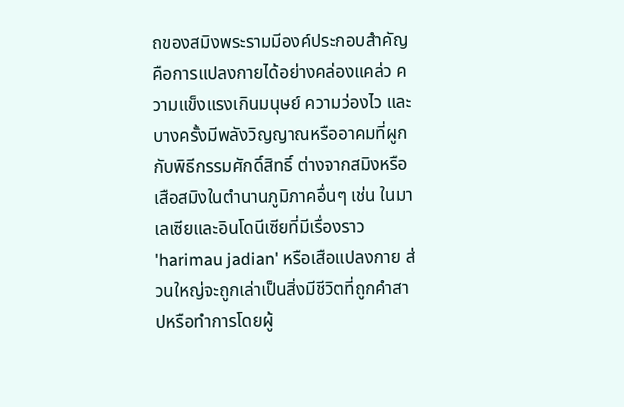ถของสมิงพระรามมีองค์ประกอบสำคัญคือการแปลงกายได้อย่างคล่องแคล่ว ความแข็งแรงเกินมนุษย์ ความว่องไว และบางครั้งมีพลังวิญญาณหรืออาคมที่ผูกกับพิธีกรรมศักดิ์สิทธิ์ ต่างจากสมิงหรือเสือสมิงในตำนานภูมิภาคอื่นๆ เช่น ในมาเลเซียและอินโดนีเซียที่มีเรื่องราว 'harimau jadian' หรือเสือแปลงกาย ส่วนใหญ่จะถูกเล่าเป็นสิ่งมีชีวิตที่ถูกคำสาปหรือทำการโดยผู้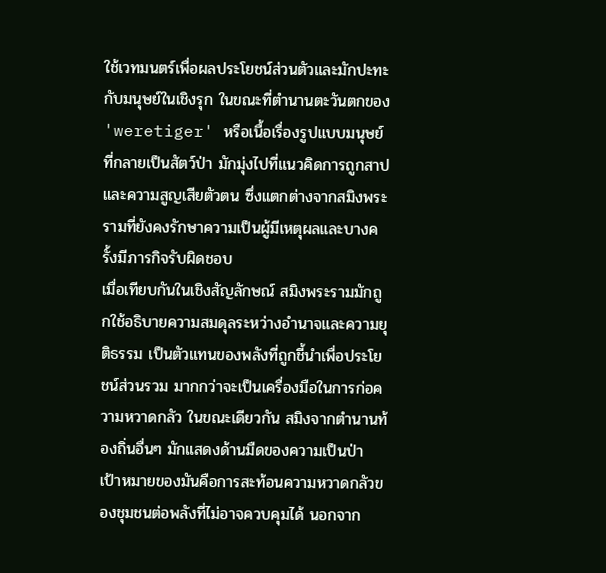ใช้เวทมนตร์เพื่อผลประโยชน์ส่วนตัวและมักปะทะกับมนุษย์ในเชิงรุก ในขณะที่ตำนานตะวันตกของ 'weretiger' หรือเนื้อเรื่องรูปแบบมนุษย์ที่กลายเป็นสัตว์ป่า มักมุ่งไปที่แนวคิดการถูกสาปและความสูญเสียตัวตน ซึ่งแตกต่างจากสมิงพระรามที่ยังคงรักษาความเป็นผู้มีเหตุผลและบางครั้งมีภารกิจรับผิดชอบ
เมื่อเทียบกันในเชิงสัญลักษณ์ สมิงพระรามมักถูกใช้อธิบายความสมดุลระหว่างอำนาจและความยุติธรรม เป็นตัวแทนของพลังที่ถูกชี้นำเพื่อประโยชน์ส่วนรวม มากกว่าจะเป็นเครื่องมือในการก่อความหวาดกลัว ในขณะเดียวกัน สมิงจากตำนานท้องถิ่นอื่นๆ มักแสดงด้านมืดของความเป็นป่า เป้าหมายของมันคือการสะท้อนความหวาดกลัวของชุมชนต่อพลังที่ไม่อาจควบคุมได้ นอกจาก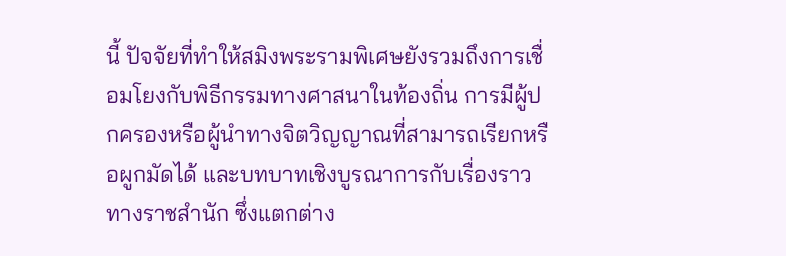นี้ ปัจจัยที่ทำให้สมิงพระรามพิเศษยังรวมถึงการเชื่อมโยงกับพิธีกรรมทางศาสนาในท้องถิ่น การมีผู้ปกครองหรือผู้นำทางจิตวิญญาณที่สามารถเรียกหรือผูกมัดได้ และบทบาทเชิงบูรณาการกับเรื่องราวทางราชสำนัก ซึ่งแตกต่าง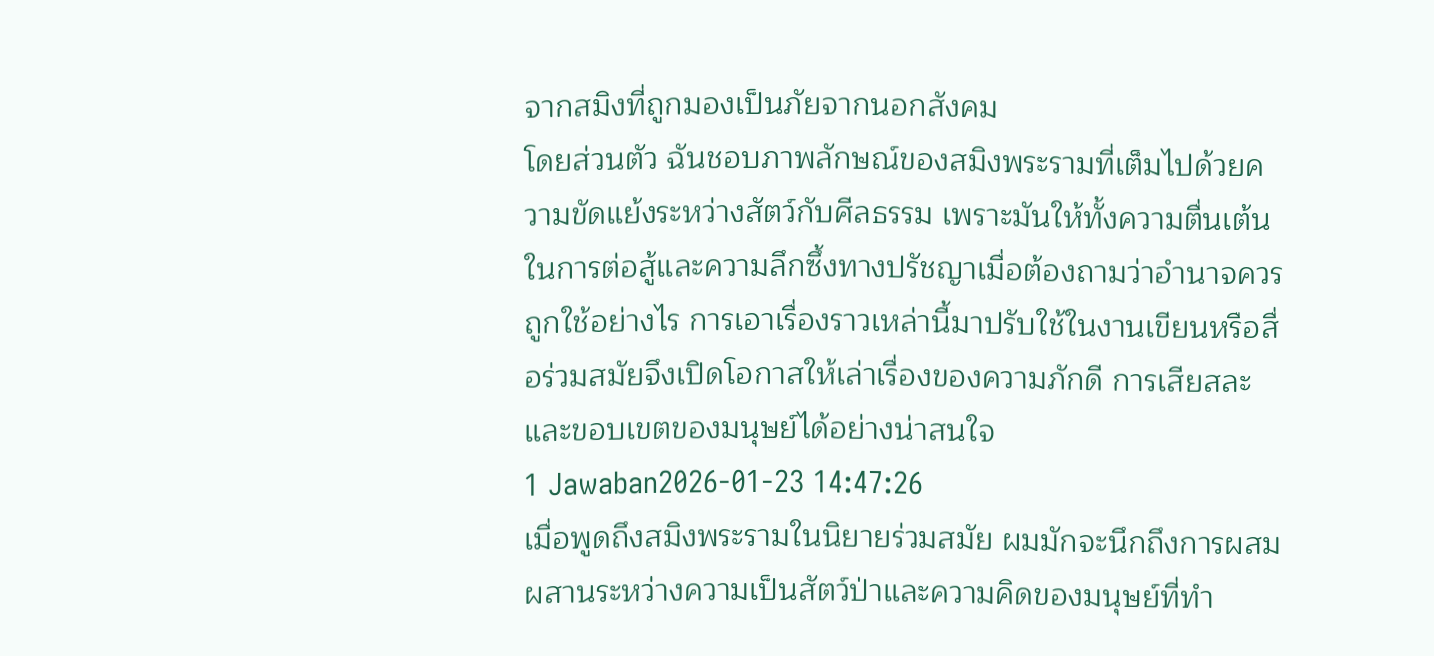จากสมิงที่ถูกมองเป็นภัยจากนอกสังคม
โดยส่วนตัว ฉันชอบภาพลักษณ์ของสมิงพระรามที่เต็มไปด้วยความขัดแย้งระหว่างสัตว์กับศีลธรรม เพราะมันให้ทั้งความตื่นเต้นในการต่อสู้และความลึกซึ้งทางปรัชญาเมื่อต้องถามว่าอำนาจควรถูกใช้อย่างไร การเอาเรื่องราวเหล่านี้มาปรับใช้ในงานเขียนหรือสื่อร่วมสมัยจึงเปิดโอกาสให้เล่าเรื่องของความภักดี การเสียสละ และขอบเขตของมนุษย์ได้อย่างน่าสนใจ
1 Jawaban2026-01-23 14:47:26
เมื่อพูดถึงสมิงพระรามในนิยายร่วมสมัย ผมมักจะนึกถึงการผสมผสานระหว่างความเป็นสัตว์ป่าและความคิดของมนุษย์ที่ทำ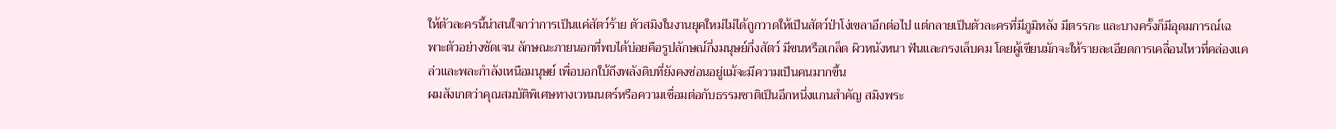ให้ตัวละครนี้น่าสนใจกว่าการเป็นแค่สัตว์ร้าย ตัวสมิงในงานยุคใหม่ไม่ได้ถูกวาดให้เป็นสัตว์ป่าโง่เขลาอีกต่อไป แต่กลายเป็นตัวละครที่มีภูมิหลัง มีตรรกะ และบางครั้งก็มีอุดมการณ์เฉพาะตัวอย่างชัดเจน ลักษณะภายนอกที่พบได้บ่อยคือรูปลักษณ์กึ่งมนุษย์กึ่งสัตว์ มีขนหรือเกล็ด ผิวหนังหนา ฟันและกรงเล็บคม โดยผู้เขียนมักจะให้รายละเอียดการเคลื่อนไหวที่คล่องแคล่วและพละกำลังเหนือมนุษย์ เพื่อบอกใบ้ถึงพลังดิบที่ยังคงซ่อนอยู่แม้จะมีความเป็นคนมากขึ้น
ผมสังเกตว่าคุณสมบัติพิเศษทางเวทมนตร์หรือความเชื่อมต่อกับธรรมชาติเป็นอีกหนึ่งแกนสำคัญ สมิงพระ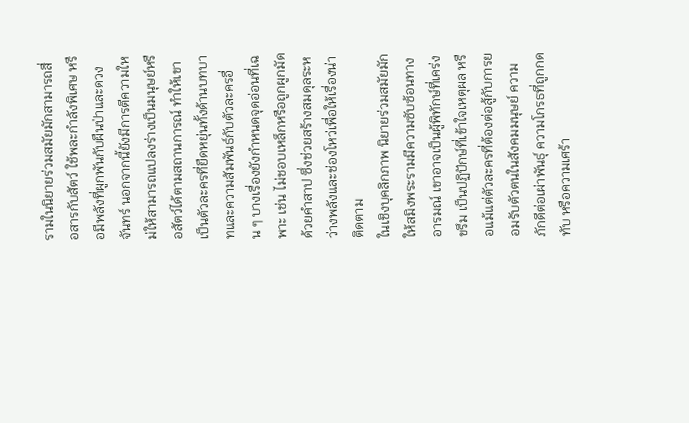รามในนิยายร่วมสมัยมักสามารถสื่อสารกับสัตว์ ใช้พละกำลังพิเศษ หรือมีพลังที่ผูกพันกับผืนป่าและดวงจันทร์ นอกจากนี้ยังมีการตีความใหม่ให้สามารถแปลงร่างเป็นมนุษย์หรือสัตว์ได้ตามสถานการณ์ ทำให้เขาเป็นตัวละครที่ยืดหยุ่นทั้งด้านบทบาทและความสัมพันธ์กับตัวละครอื่น ๆ บางเรื่องยังกำหนดจุดอ่อนที่เฉพาะ เช่น ไม่ชอบเหล็กหรือถูกผูกมัดด้วยคำสาป ซึ่งช่วยสร้างสมดุลระหว่างพลังและช่องโหว่เพื่อให้เรื่องน่าติดตาม
ในเชิงบุคลิกภาพ นิยายร่วมสมัยมักให้สมิงพระรามมีความซับซ้อนทางอารมณ์ เขาอาจเป็นผู้พิทักษ์ที่เคร่งขรึม เป็นปฏิปักษ์ที่เข้าใจเหตุผล หรือแม้แต่ตัวละครที่ต้องต่อสู้กับการยอมรับตัวตนในสังคมมนุษย์ ความภักดีต่อเผ่าพันธุ์ ความโกรธที่ถูกกดทับ หรือความเศร้า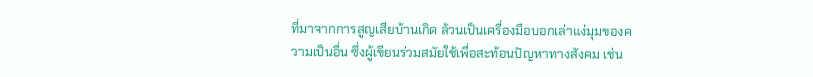ที่มาจากการสูญเสียบ้านเกิด ล้วนเป็นเครื่องมือบอกเล่าแง่มุมของความเป็นอื่น ซึ่งผู้เขียนร่วมสมัยใช้เพื่อสะท้อนปัญหาทางสังคม เช่น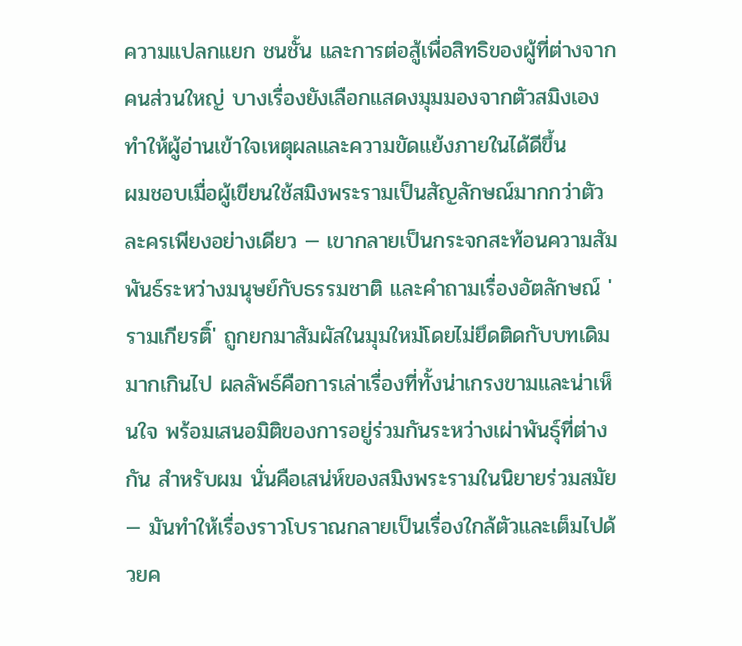ความแปลกแยก ชนชั้น และการต่อสู้เพื่อสิทธิของผู้ที่ต่างจากคนส่วนใหญ่ บางเรื่องยังเลือกแสดงมุมมองจากตัวสมิงเอง ทำให้ผู้อ่านเข้าใจเหตุผลและความขัดแย้งภายในได้ดีขึ้น
ผมชอบเมื่อผู้เขียนใช้สมิงพระรามเป็นสัญลักษณ์มากกว่าตัวละครเพียงอย่างเดียว — เขากลายเป็นกระจกสะท้อนความสัมพันธ์ระหว่างมนุษย์กับธรรมชาติ และคำถามเรื่องอัตลักษณ์ 'รามเกียรติ์' ถูกยกมาสัมผัสในมุมใหม่โดยไม่ยึดติดกับบทเดิมมากเกินไป ผลลัพธ์คือการเล่าเรื่องที่ทั้งน่าเกรงขามและน่าเห็นใจ พร้อมเสนอมิติของการอยู่ร่วมกันระหว่างเผ่าพันธุ์ที่ต่างกัน สำหรับผม นั่นคือเสน่ห์ของสมิงพระรามในนิยายร่วมสมัย — มันทำให้เรื่องราวโบราณกลายเป็นเรื่องใกล้ตัวและเต็มไปด้วยค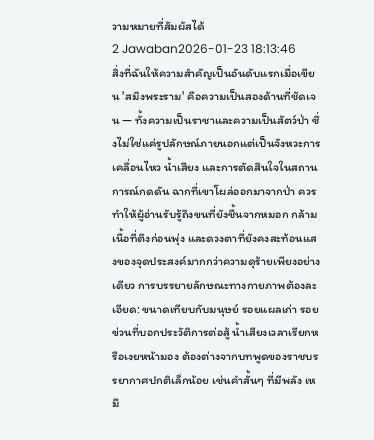วามหมายที่สัมผัสได้
2 Jawaban2026-01-23 18:13:46
สิ่งที่ฉันให้ความสำคัญเป็นอันดับแรกเมื่อเขียน 'สมิงพระราม' คือความเป็นสองด้านที่ชัดเจน — ทั้งความเป็นราชาและความเป็นสัตว์ป่า ซึ่งไม่ใช่แค่รูปลักษณ์ภายนอกแต่เป็นจังหวะการเคลื่อนไหว น้ำเสียง และการตัดสินใจในสถานการณ์กดดัน ฉากที่เขาโผล่ออกมาจากป่า ควรทำให้ผู้อ่านรับรู้ถึงขนที่ยังชื้นจากหมอก กล้ามเนื้อที่ตึงก่อนพุ่ง และดวงตาที่ยังคงสะท้อนแสงของจุดประสงค์มากกว่าความดุร้ายเพียงอย่างเดียว การบรรยายลักษณะทางกายภาพต้องละเอียด: ขนาดเทียบกับมนุษย์ รอยแผลเก่า รอยข่วนที่บอกประวัติการต่อสู้ น้ำเสียงเวลาเรียกหรือเงยหน้ามอง ต้องต่างจากบทพูดของราชบรรยากาศปกติเล็กน้อย เช่นคำสั้นๆ ที่มีพลัง เหมื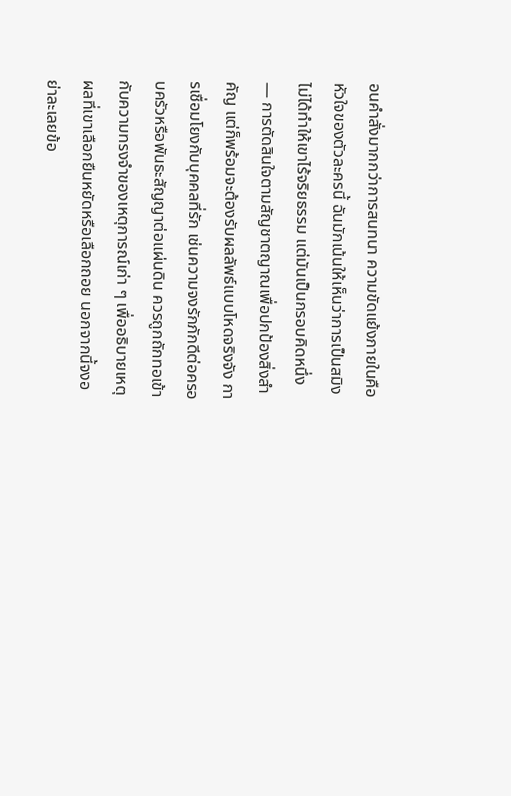อนคำสั่งมากกว่าการสนทนา ความขัดแย้งภายในคือหัวใจของตัวละครนี้ ฉันมักเน้นให้เห็นว่าการเป็นสมิงไม่ได้ทำให้เขาไร้จริยธรรม แต่มันเป็นกรอบคิดหนึ่ง — การตัดสินใจตามสัญชาตญาณเพื่อปกป้องสิ่งสำคัญ แต่ก็พร้อมจะต้องรับผลลัพธ์แบบโหดจริงจัง การเชื่อมโยงกับบุคคลที่รัก เช่นความจงรักภักดีต่อครอบครัวหรือพันธะสัญญาต่อแผ่นดิน ควรถูกถักทอเข้ากับความทรงจำของเหตุการณ์เก่า ๆ เพื่ออธิบายเหตุผลที่เขาเลือกยืนหยัดหรือเลือกถอย นอกจากนี้จงอย่าละเลยข้อ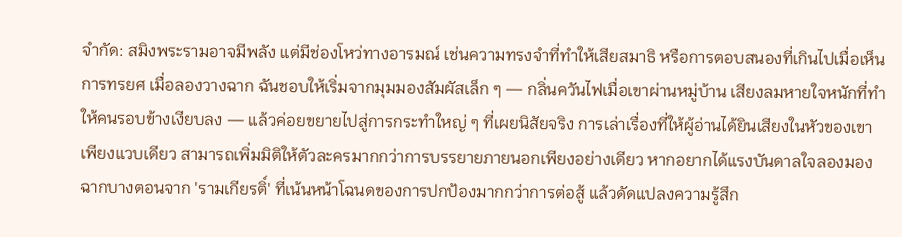จำกัด: สมิงพระรามอาจมีพลัง แต่มีช่องโหว่ทางอารมณ์ เช่นความทรงจำที่ทำให้เสียสมาธิ หรือการตอบสนองที่เกินไปเมื่อเห็นการทรยศ เมื่อลองวางฉาก ฉันชอบให้เริ่มจากมุมมองสัมผัสเล็ก ๆ — กลิ่นควันไฟเมื่อเขาผ่านหมู่บ้าน เสียงลมหายใจหนักที่ทำให้คนรอบข้างเงียบลง — แล้วค่อยขยายไปสู่การกระทำใหญ่ ๆ ที่เผยนิสัยจริง การเล่าเรื่องที่ให้ผู้อ่านได้ยินเสียงในหัวของเขาเพียงแวบเดียว สามารถเพิ่มมิติให้ตัวละครมากกว่าการบรรยายภายนอกเพียงอย่างเดียว หากอยากได้แรงบันดาลใจลองมองฉากบางตอนจาก 'รามเกียรติ์' ที่เน้นหน้าโฉนดของการปกป้องมากกว่าการต่อสู้ แล้วดัดแปลงความรู้สึก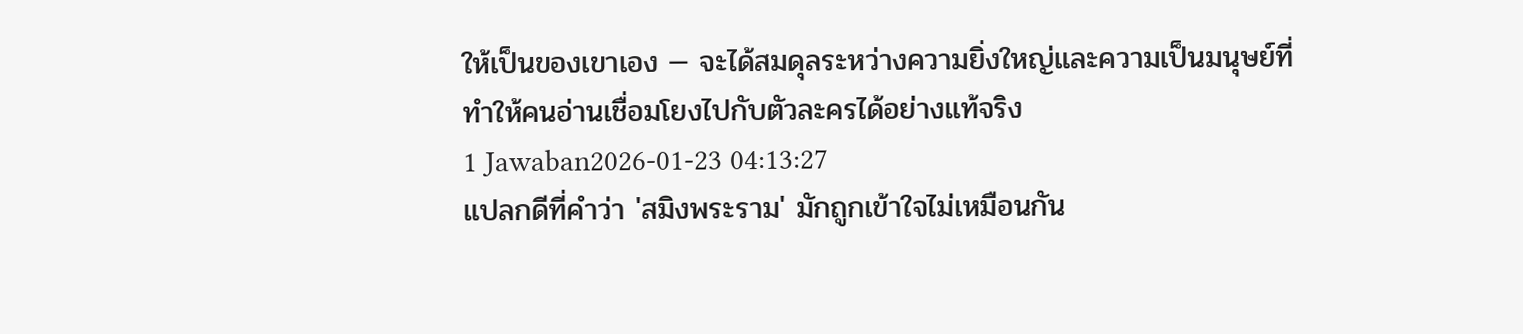ให้เป็นของเขาเอง — จะได้สมดุลระหว่างความยิ่งใหญ่และความเป็นมนุษย์ที่ทำให้คนอ่านเชื่อมโยงไปกับตัวละครได้อย่างแท้จริง
1 Jawaban2026-01-23 04:13:27
แปลกดีที่คำว่า 'สมิงพระราม' มักถูกเข้าใจไม่เหมือนกัน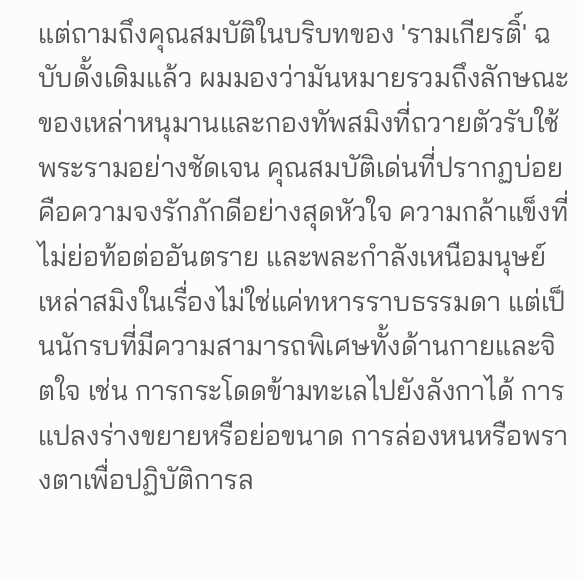แต่ถามถึงคุณสมบัติในบริบทของ 'รามเกียรติ์' ฉบับดั้งเดิมแล้ว ผมมองว่ามันหมายรวมถึงลักษณะของเหล่าหนุมานและกองทัพสมิงที่ถวายตัวรับใช้พระรามอย่างชัดเจน คุณสมบัติเด่นที่ปรากฏบ่อยคือความจงรักภักดีอย่างสุดหัวใจ ความกล้าแข็งที่ไม่ย่อท้อต่ออันตราย และพละกำลังเหนือมนุษย์ เหล่าสมิงในเรื่องไม่ใช่แค่ทหารราบธรรมดา แต่เป็นนักรบที่มีความสามารถพิเศษทั้งด้านกายและจิตใจ เช่น การกระโดดข้ามทะเลไปยังลังกาได้ การแปลงร่างขยายหรือย่อขนาด การล่องหนหรือพรางตาเพื่อปฏิบัติการล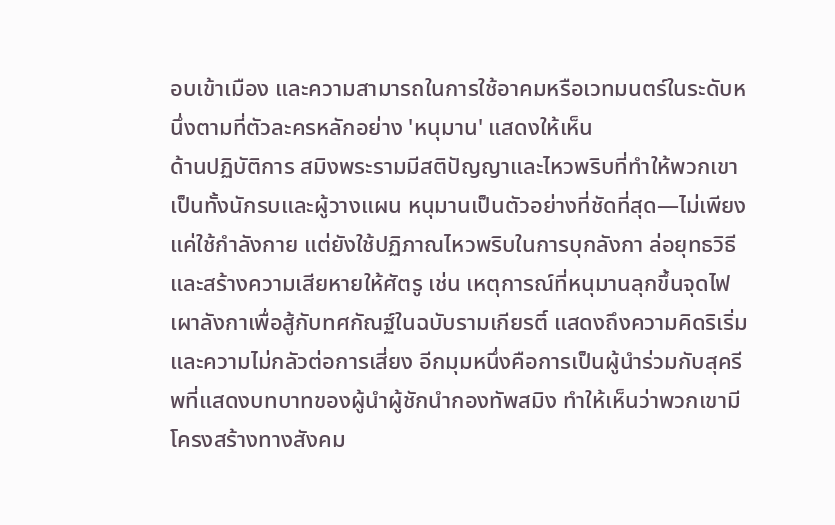อบเข้าเมือง และความสามารถในการใช้อาคมหรือเวทมนตร์ในระดับหนึ่งตามที่ตัวละครหลักอย่าง 'หนุมาน' แสดงให้เห็น
ด้านปฏิบัติการ สมิงพระรามมีสติปัญญาและไหวพริบที่ทำให้พวกเขาเป็นทั้งนักรบและผู้วางแผน หนุมานเป็นตัวอย่างที่ชัดที่สุด—ไม่เพียงแค่ใช้กำลังกาย แต่ยังใช้ปฏิภาณไหวพริบในการบุกลังกา ล่อยุทธวิธี และสร้างความเสียหายให้ศัตรู เช่น เหตุการณ์ที่หนุมานลุกขึ้นจุดไฟเผาลังกาเพื่อสู้กับทศกัณฐ์ในฉบับรามเกียรติ์ แสดงถึงความคิดริเริ่มและความไม่กลัวต่อการเสี่ยง อีกมุมหนึ่งคือการเป็นผู้นำร่วมกับสุครีพที่แสดงบทบาทของผู้นำผู้ชักนำกองทัพสมิง ทำให้เห็นว่าพวกเขามีโครงสร้างทางสังคม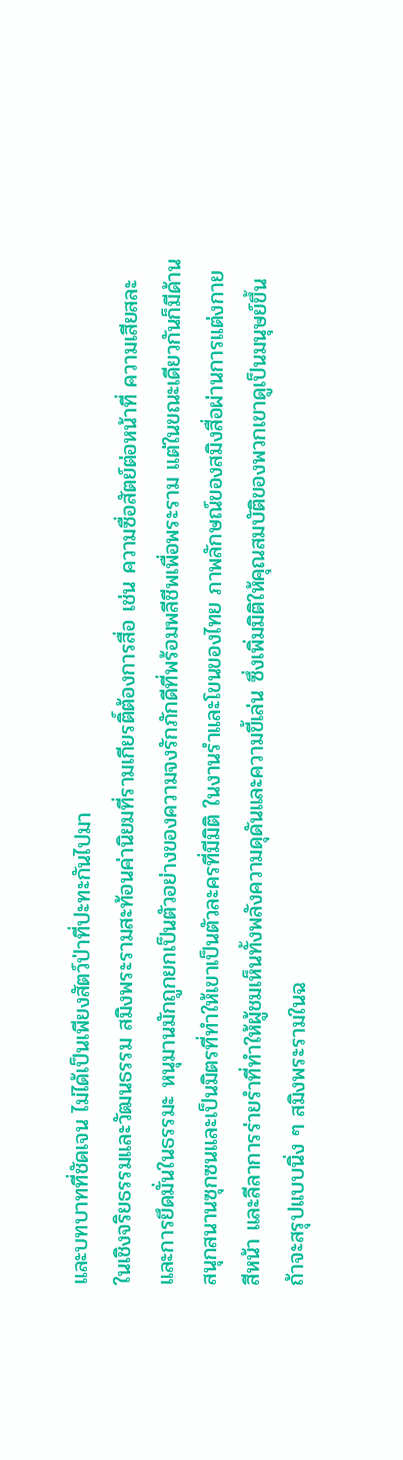และบทบาทที่ชัดเจน ไม่ได้เป็นเพียงสัตว์ป่าที่ปะทะกันไปมา
ในเชิงจริยธรรมและวัฒนธรรม สมิงพระรามสะท้อนค่านิยมที่รามเกียรติ์ต้องการสื่อ เช่น ความซื่อสัตย์ต่อหน้าที่ ความเสียสละ และการยึดมั่นในธรรมะ หนุมานมักถูกยกเป็นตัวอย่างของความจงรักภักดีที่พร้อมพลีชีพเพื่อพระราม แต่ในขณะเดียวกันก็มีด้านสนุกสนานซุกซนและเป็นมิตรที่ทำให้เขาเป็นตัวละครที่มีมิติ ในงานรำและโขนของไทย ภาพลักษณ์ของสมิงสื่อผ่านการแต่งกาย สีหน้า และลีลาการร่ายรำที่ทำให้ผู้ชมเห็นทั้งพลังความดุดันและความขี้เล่น ซึ่งเพิ่มมิติให้คุณสมบัติของพวกเขาดูเป็นมนุษย์ขึ้น
ถ้าจะสรุปแบบนิ่ง ๆ สมิงพระรามในฉ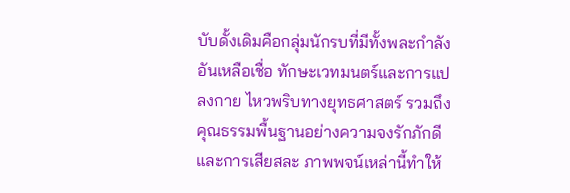บับดั้งเดิมคือกลุ่มนักรบที่มีทั้งพละกำลังอันเหลือเชื่อ ทักษะเวทมนตร์และการแปลงกาย ไหวพริบทางยุทธศาสตร์ รวมถึงคุณธรรมพื้นฐานอย่างความจงรักภักดีและการเสียสละ ภาพพจน์เหล่านี้ทำให้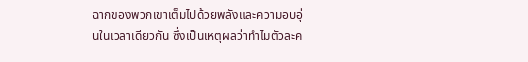ฉากของพวกเขาเต็มไปด้วยพลังและความอบอุ่นในเวลาเดียวกัน ซึ่งเป็นเหตุผลว่าทำไมตัวละค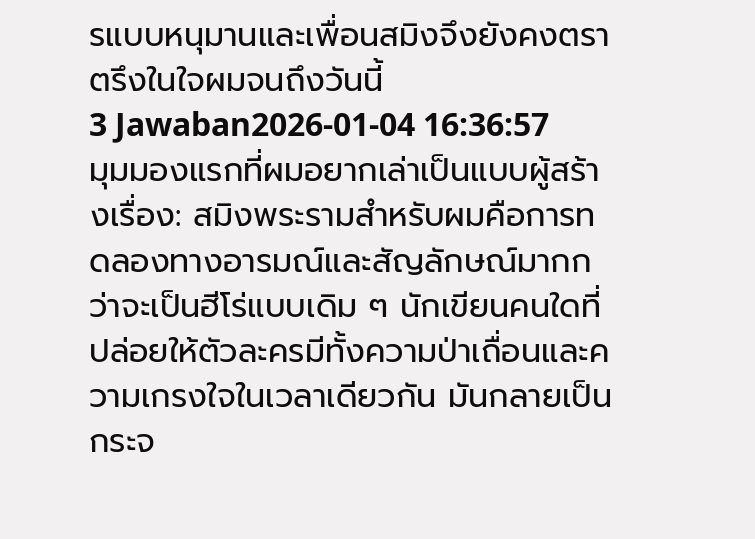รแบบหนุมานและเพื่อนสมิงจึงยังคงตราตรึงในใจผมจนถึงวันนี้
3 Jawaban2026-01-04 16:36:57
มุมมองแรกที่ผมอยากเล่าเป็นแบบผู้สร้างเรื่อง: สมิงพระรามสำหรับผมคือการทดลองทางอารมณ์และสัญลักษณ์มากกว่าจะเป็นฮีโร่แบบเดิม ๆ นักเขียนคนใดที่ปล่อยให้ตัวละครมีทั้งความป่าเถื่อนและความเกรงใจในเวลาเดียวกัน มันกลายเป็นกระจ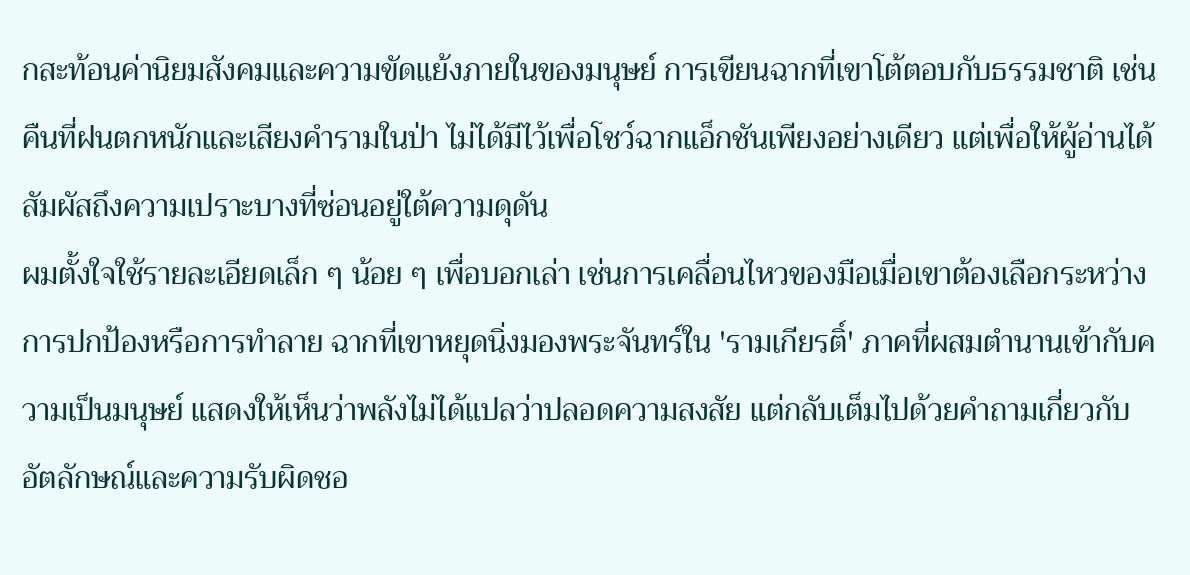กสะท้อนค่านิยมสังคมและความขัดแย้งภายในของมนุษย์ การเขียนฉากที่เขาโต้ตอบกับธรรมชาติ เช่นคืนที่ฝนตกหนักและเสียงคำรามในป่า ไม่ได้มีไว้เพื่อโชว์ฉากแอ็กชันเพียงอย่างเดียว แต่เพื่อให้ผู้อ่านได้สัมผัสถึงความเปราะบางที่ซ่อนอยู่ใต้ความดุดัน
ผมตั้งใจใช้รายละเอียดเล็ก ๆ น้อย ๆ เพื่อบอกเล่า เช่นการเคลื่อนไหวของมือเมื่อเขาต้องเลือกระหว่างการปกป้องหรือการทำลาย ฉากที่เขาหยุดนิ่งมองพระจันทร์ใน 'รามเกียรติ์' ภาคที่ผสมตำนานเข้ากับความเป็นมนุษย์ แสดงให้เห็นว่าพลังไม่ได้แปลว่าปลอดความสงสัย แต่กลับเต็มไปด้วยคำถามเกี่ยวกับอัตลักษณ์และความรับผิดชอ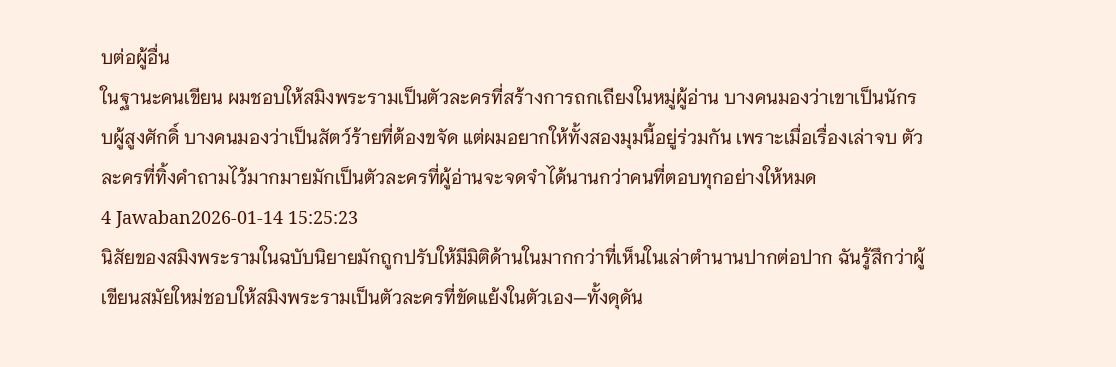บต่อผู้อื่น
ในฐานะคนเขียน ผมชอบให้สมิงพระรามเป็นตัวละครที่สร้างการถกเถียงในหมู่ผู้อ่าน บางคนมองว่าเขาเป็นนักรบผู้สูงศักดิ์ บางคนมองว่าเป็นสัตว์ร้ายที่ต้องขจัด แต่ผมอยากให้ทั้งสองมุมนี้อยู่ร่วมกัน เพราะเมื่อเรื่องเล่าจบ ตัวละครที่ทิ้งคำถามไว้มากมายมักเป็นตัวละครที่ผู้อ่านจะจดจำได้นานกว่าคนที่ตอบทุกอย่างให้หมด
4 Jawaban2026-01-14 15:25:23
นิสัยของสมิงพระรามในฉบับนิยายมักถูกปรับให้มีมิติด้านในมากกว่าที่เห็นในเล่าตำนานปากต่อปาก ฉันรู้สึกว่าผู้เขียนสมัยใหม่ชอบให้สมิงพระรามเป็นตัวละครที่ขัดแย้งในตัวเอง—ทั้งดุดัน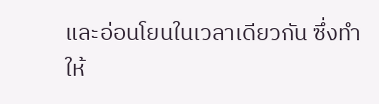และอ่อนโยนในเวลาเดียวกัน ซึ่งทำให้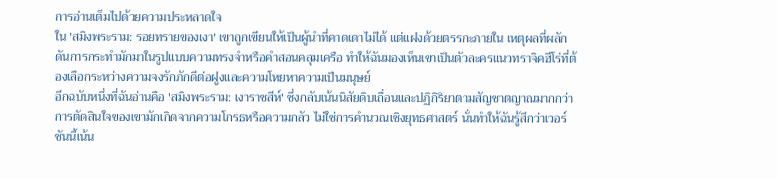การอ่านเต็มไปด้วยความประหลาดใจ
ใน 'สมิงพระราม: รอยทรายของเงา' เขาถูกเขียนให้เป็นผู้นำที่คาดเดาไม่ได้ แต่แฝงด้วยตรรกะภายใน เหตุผลที่ผลักดันการกระทำมักมาในรูปแบบความทรงจำหรือคำสอนคลุมเครือ ทำให้ฉันมองเห็นเขาเป็นตัวละครแนวทราจิคฮีโร่ที่ต้องเลือกระหว่างความจงรักภักดีต่อฝูงและความโหยหาความเป็นมนุษย์
อีกฉบับหนึ่งที่ฉันอ่านคือ 'สมิงพระราม: เงาราชสีห์' ซึ่งกลับเน้นนิสัยดิบเถื่อนและปฏิกิริยาตามสัญชาตญาณมากกว่า การตัดสินใจของเขามักเกิดจากความโกรธหรือความกลัว ไม่ใช่การคำนวณเชิงยุทธศาสตร์ นั่นทำให้ฉันรู้สึกว่าเวอร์ชันนี้เน้น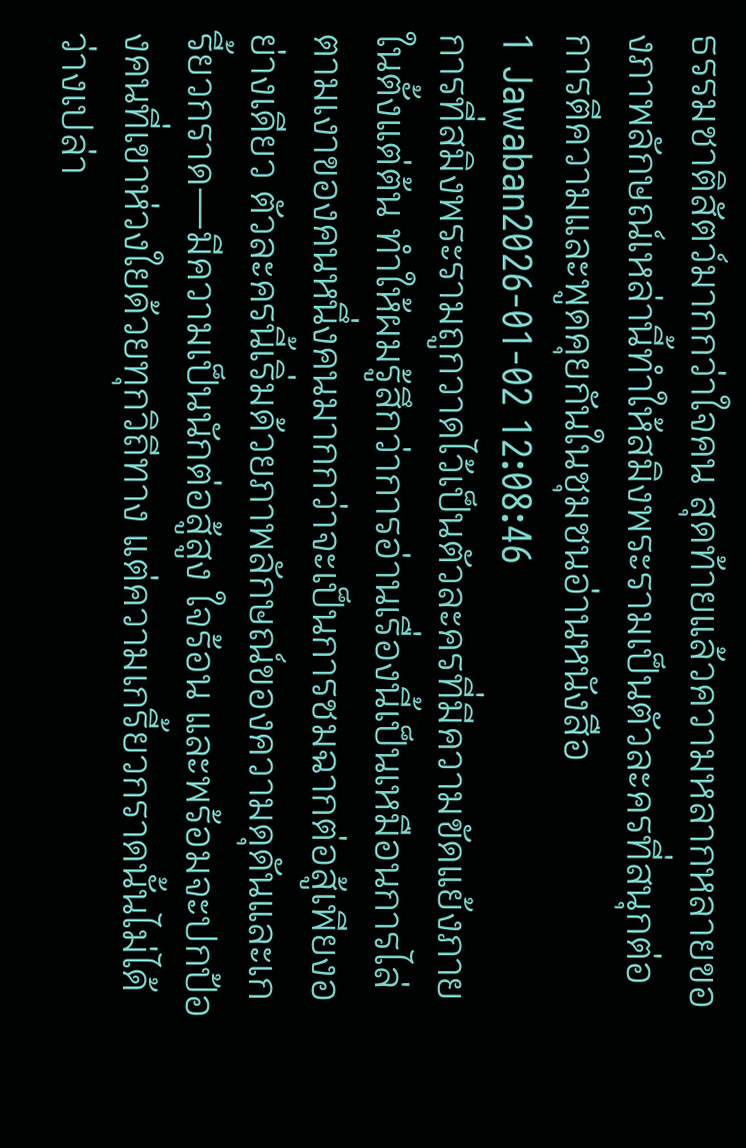ธรรมชาติสัตว์มากกว่าใจคน สุดท้ายแล้วความหลากหลายของภาพลักษณ์เหล่านี้ทำให้สมิงพระรามเป็นตัวละครที่สนุกต่อการตีความและพูดคุยกันในชุมชนอ่านหนังสือ
1 Jawaban2026-01-02 12:08:46
การที่สมิงพระรามถูกวาดไว้เป็นตัวละครที่มีความขัดแย้งภายในตั้งแต่ต้น ทำให้ผมรู้สึกว่าการอ่านเรื่องนี้เป็นเหมือนการไล่ตามเงาของคนหนึ่งคนมากกว่าจะเป็นการชมฉากต่อสู้เพียงอย่างเดียว ตัวละครนี้เริ่มด้วยภาพลักษณ์ของความดุดันและเกรี้ยวกราด—มีความเป็นนักต่อสู้สูง ใจร้อน และพร้อมจะปกป้องคนที่เขาห่วงใยด้วยทุกวิถีทาง แต่ความเกรี้ยวกราดนั้นไม่ได้ว่างเปล่า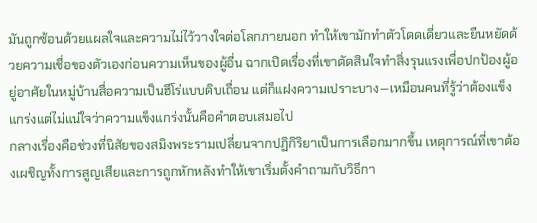มันถูกซ้อนด้วยแผลใจและความไม่ไว้วางใจต่อโลกภายนอก ทำให้เขามักทำตัวโดดเดี่ยวและยืนหยัดด้วยความเชื่อของตัวเองก่อนความเห็นของผู้อื่น ฉากเปิดเรื่องที่เขาตัดสินใจทำสิ่งรุนแรงเพื่อปกป้องผู้อยู่อาศัยในหมู่บ้านสื่อความเป็นฮีโร่แบบดิบเถื่อน แต่ก็แฝงความเปราะบาง—เหมือนคนที่รู้ว่าต้องแข็งแกร่งแต่ไม่แน่ใจว่าความแข็งแกร่งนั้นคือคำตอบเสมอไป
กลางเรื่องคือช่วงที่นิสัยของสมิงพระรามเปลี่ยนจากปฏิกิริยาเป็นการเลือกมากขึ้น เหตุการณ์ที่เขาต้องเผชิญทั้งการสูญเสียและการถูกหักหลังทำให้เขาเริ่มตั้งคำถามกับวิธีกา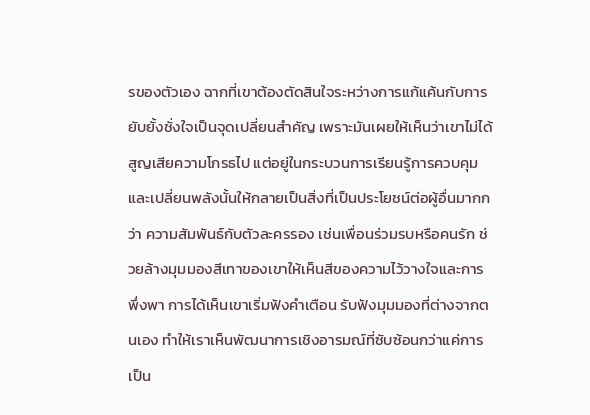รของตัวเอง ฉากที่เขาต้องตัดสินใจระหว่างการแก้แค้นกับการยับยั้งชั่งใจเป็นจุดเปลี่ยนสำคัญ เพราะมันเผยให้เห็นว่าเขาไม่ได้สูญเสียความโกรธไป แต่อยู่ในกระบวนการเรียนรู้การควบคุมและเปลี่ยนพลังนั้นให้กลายเป็นสิ่งที่เป็นประโยชน์ต่อผู้อื่นมากกว่า ความสัมพันธ์กับตัวละครรอง เช่นเพื่อนร่วมรบหรือคนรัก ช่วยล้างมุมมองสีเทาของเขาให้เห็นสีของความไว้วางใจและการพึ่งพา การได้เห็นเขาเริ่มฟังคำเตือน รับฟังมุมมองที่ต่างจากตนเอง ทำให้เราเห็นพัฒนาการเชิงอารมณ์ที่ซับซ้อนกว่าแค่การเป็น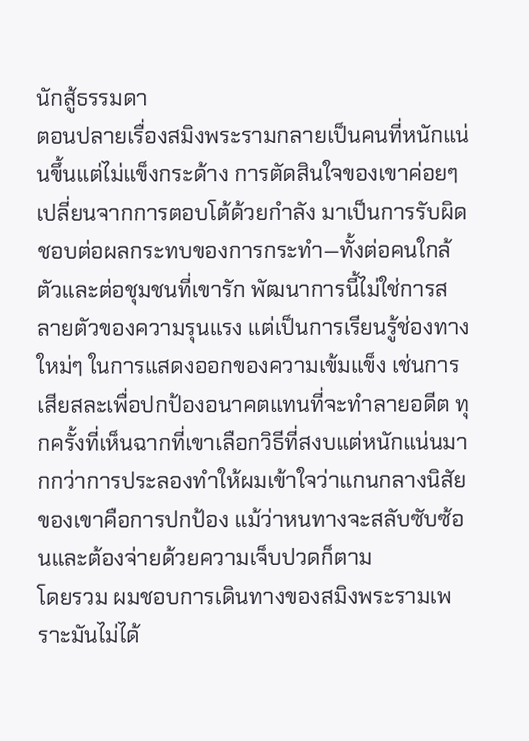นักสู้ธรรมดา
ตอนปลายเรื่องสมิงพระรามกลายเป็นคนที่หนักแน่นขึ้นแต่ไม่แข็งกระด้าง การตัดสินใจของเขาค่อยๆ เปลี่ยนจากการตอบโต้ด้วยกำลัง มาเป็นการรับผิดชอบต่อผลกระทบของการกระทำ—ทั้งต่อคนใกล้ตัวและต่อชุมชนที่เขารัก พัฒนาการนี้ไม่ใช่การสลายตัวของความรุนแรง แต่เป็นการเรียนรู้ช่องทางใหม่ๆ ในการแสดงออกของความเข้มแข็ง เช่นการเสียสละเพื่อปกป้องอนาคตแทนที่จะทำลายอดีต ทุกครั้งที่เห็นฉากที่เขาเลือกวิธีที่สงบแต่หนักแน่นมากกว่าการประลองทำให้ผมเข้าใจว่าแกนกลางนิสัยของเขาคือการปกป้อง แม้ว่าหนทางจะสลับซับซ้อนและต้องจ่ายด้วยความเจ็บปวดก็ตาม
โดยรวม ผมชอบการเดินทางของสมิงพระรามเพราะมันไม่ได้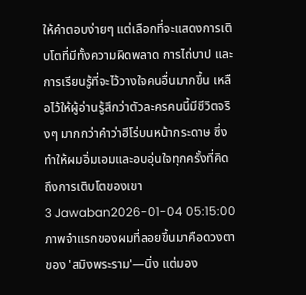ให้คำตอบง่ายๆ แต่เลือกที่จะแสดงการเติบโตที่มีทั้งความผิดพลาด การไถ่บาป และการเรียนรู้ที่จะไว้วางใจคนอื่นมากขึ้น เหลือไว้ให้ผู้อ่านรู้สึกว่าตัวละครคนนี้มีชีวิตจริงๆ มากกว่าคำว่าฮีโร่บนหน้ากระดาษ ซึ่งทำให้ผมอิ่มเอมและอบอุ่นใจทุกครั้งที่คิดถึงการเติบโตของเขา
3 Jawaban2026-01-04 05:15:00
ภาพจำแรกของผมที่ลอยขึ้นมาคือดวงตาของ 'สมิงพระราม'—นิ่ง แต่มอง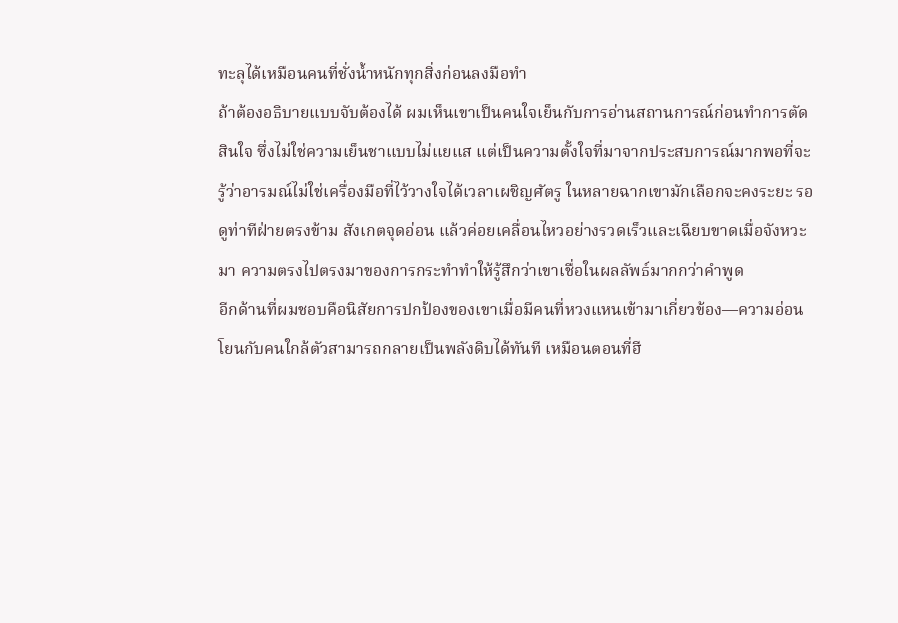ทะลุได้เหมือนคนที่ชั่งน้ำหนักทุกสิ่งก่อนลงมือทำ
ถ้าต้องอธิบายแบบจับต้องได้ ผมเห็นเขาเป็นคนใจเย็นกับการอ่านสถานการณ์ก่อนทำการตัดสินใจ ซึ่งไม่ใช่ความเย็นชาแบบไม่แยแส แต่เป็นความตั้งใจที่มาจากประสบการณ์มากพอที่จะรู้ว่าอารมณ์ไม่ใช่เครื่องมือที่ไว้วางใจได้เวลาเผชิญศัตรู ในหลายฉากเขามักเลือกจะคงระยะ รอดูท่าทีฝ่ายตรงข้าม สังเกตจุดอ่อน แล้วค่อยเคลื่อนไหวอย่างรวดเร็วและเฉียบขาดเมื่อจังหวะมา ความตรงไปตรงมาของการกระทำทำให้รู้สึกว่าเขาเชื่อในผลลัพธ์มากกว่าคำพูด
อีกด้านที่ผมชอบคือนิสัยการปกป้องของเขาเมื่อมีคนที่หวงแหนเข้ามาเกี่ยวข้อง—ความอ่อนโยนกับคนใกล้ตัวสามารถกลายเป็นพลังดิบได้ทันที เหมือนตอนที่ฮี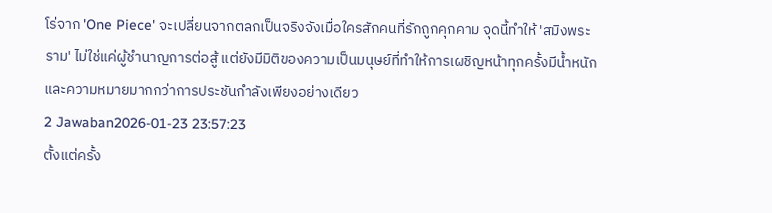โร่จาก 'One Piece' จะเปลี่ยนจากตลกเป็นจริงจังเมื่อใครสักคนที่รักถูกคุกคาม จุดนี้ทำให้ 'สมิงพระราม' ไม่ใช่แค่ผู้ชำนาญการต่อสู้ แต่ยังมีมิติของความเป็นมนุษย์ที่ทำให้การเผชิญหน้าทุกครั้งมีน้ำหนักและความหมายมากกว่าการประชันกำลังเพียงอย่างเดียว
2 Jawaban2026-01-23 23:57:23
ตั้งแต่ครั้ง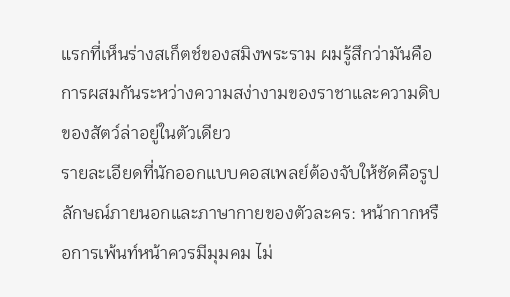แรกที่เห็นร่างสเก็ตช์ของสมิงพระราม ผมรู้สึกว่ามันคือการผสมกันระหว่างความสง่างามของราชาและความดิบของสัตว์ล่าอยู่ในตัวเดียว
รายละเอียดที่นักออกแบบคอสเพลย์ต้องจับให้ชัดคือรูปลักษณ์ภายนอกและภาษากายของตัวละคร: หน้ากากหรือการเพ้นท์หน้าควรมีมุมคม ไม่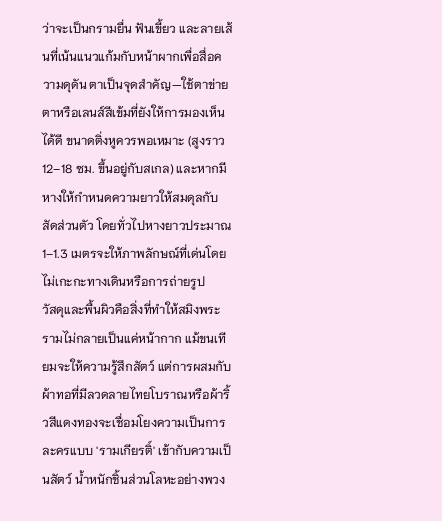ว่าจะเป็นกรามยื่น ฟันเขี้ยว และลายเส้นที่เน้นแนวแก้มกับหน้าผากเพื่อสื่อความดุดัน ตาเป็นจุดสำคัญ—ใช้ตาข่ายตาหรือเลนส์สีเข้มที่ยังให้การมองเห็นได้ดี ขนาดติ่งหูควรพอเหมาะ (สูงราว 12–18 ซม. ขึ้นอยู่กับสเกล) และหากมีหางให้กำหนดความยาวให้สมดุลกับสัดส่วนตัว โดยทั่วไปหางยาวประมาณ 1–1.3 เมตรจะให้ภาพลักษณ์ที่เด่นโดยไม่เกะกะทางเดินหรือการถ่ายรูป
วัสดุและพื้นผิวคือสิ่งที่ทำให้สมิงพระรามไม่กลายเป็นแค่หน้ากาก แม้ขนเทียมจะให้ความรู้สึกสัตว์ แต่การผสมกับผ้าทอที่มีลวดลายไทยโบราณหรือผ้าริ้วสีแดงทองจะเชื่อมโยงความเป็นการละครแบบ 'รามเกียรติ์' เข้ากับความเป็นสัตว์ น้ำหนักชิ้นส่วนโลหะอย่างพวง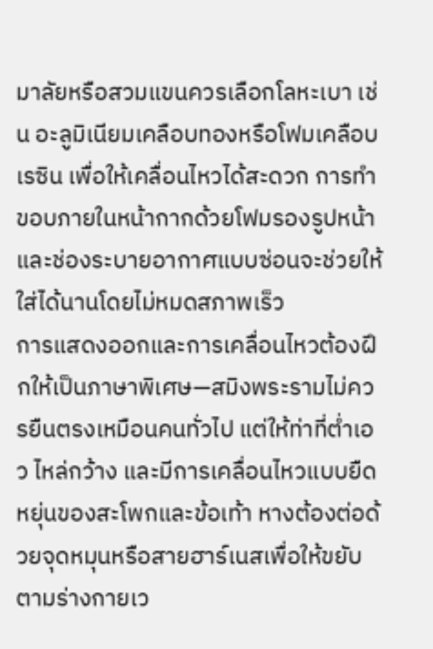มาลัยหรือสวมแขนควรเลือกโลหะเบา เช่น อะลูมิเนียมเคลือบทองหรือโฟมเคลือบเรซิน เพื่อให้เคลื่อนไหวได้สะดวก การทำขอบภายในหน้ากากด้วยโฟมรองรูปหน้าและช่องระบายอากาศแบบซ่อนจะช่วยให้ใส่ได้นานโดยไม่หมดสภาพเร็ว
การแสดงออกและการเคลื่อนไหวต้องฝึกให้เป็นภาษาพิเศษ—สมิงพระรามไม่ควรยืนตรงเหมือนคนทั่วไป แต่ให้ท่าที่ต่ำเอว ไหล่กว้าง และมีการเคลื่อนไหวแบบยืดหยุ่นของสะโพกและข้อเท้า หางต้องต่อด้วยจุดหมุนหรือสายฮาร์เนสเพื่อให้ขยับตามร่างกายเว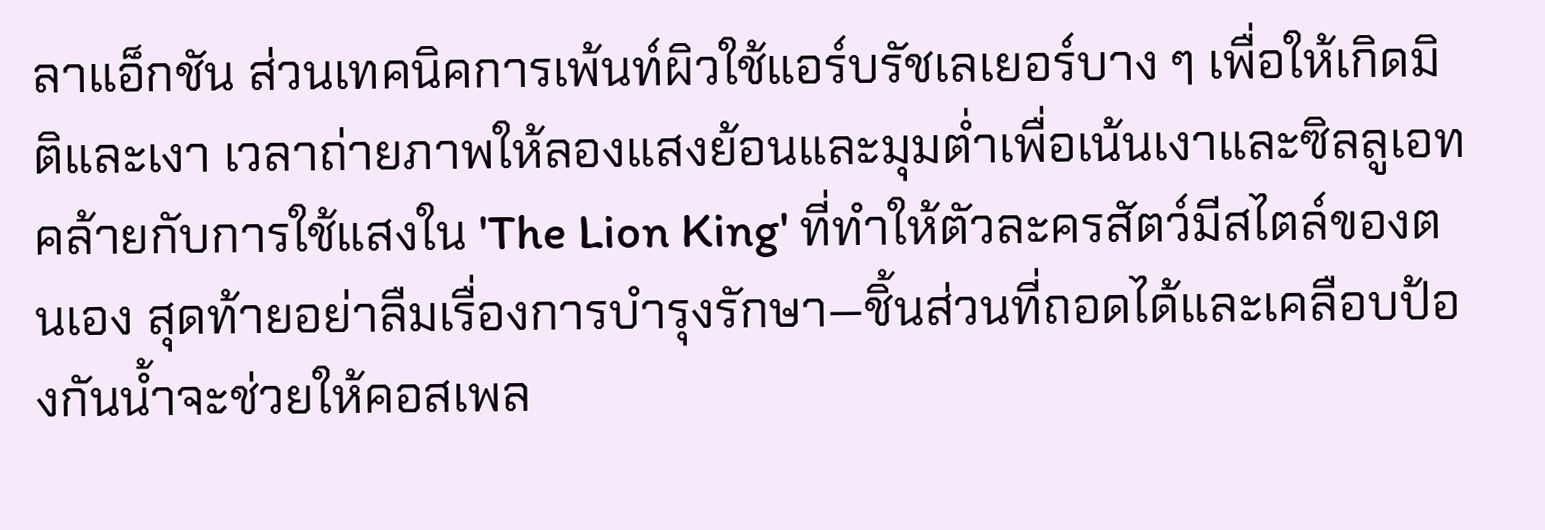ลาแอ็กชัน ส่วนเทคนิคการเพ้นท์ผิวใช้แอร์บรัชเลเยอร์บาง ๆ เพื่อให้เกิดมิติและเงา เวลาถ่ายภาพให้ลองแสงย้อนและมุมต่ำเพื่อเน้นเงาและซิลลูเอท คล้ายกับการใช้แสงใน 'The Lion King' ที่ทำให้ตัวละครสัตว์มีสไตล์ของตนเอง สุดท้ายอย่าลืมเรื่องการบำรุงรักษา—ชิ้นส่วนที่ถอดได้และเคลือบป้องกันน้ำจะช่วยให้คอสเพล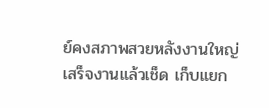ย์คงสภาพสวยหลังงานใหญ่ เสร็จงานแล้วเช็ด เก็บแยก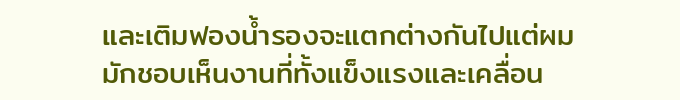และเติมฟองน้ำรองจะแตกต่างกันไปแต่ผมมักชอบเห็นงานที่ทั้งแข็งแรงและเคลื่อน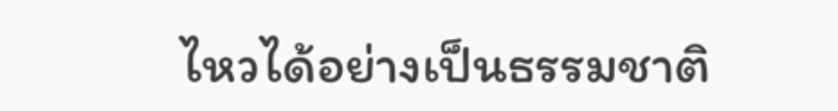ไหวได้อย่างเป็นธรรมชาติ